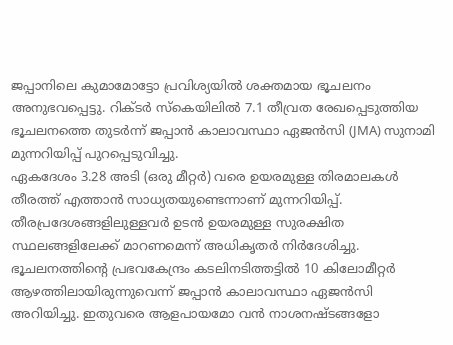ജപ്പാനിലെ കുമാമോട്ടോ പ്രവിശ്യയിൽ ശക്തമായ ഭൂചലനം അനുഭവപ്പെട്ടു. റിക്ടർ സ്കെയിലിൽ 7.1 തീവ്രത രേഖപ്പെടുത്തിയ ഭൂചലനത്തെ തുടർന്ന് ജപ്പാൻ കാലാവസ്ഥാ ഏജൻസി (JMA) സുനാമി മുന്നറിയിപ്പ് പുറപ്പെടുവിച്ചു.
ഏകദേശം 3.28 അടി (ഒരു മീറ്റർ) വരെ ഉയരമുള്ള തിരമാലകൾ തീരത്ത് എത്താൻ സാധ്യതയുണ്ടെന്നാണ് മുന്നറിയിപ്പ്. തീരപ്രദേശങ്ങളിലുള്ളവർ ഉടൻ ഉയരമുള്ള സുരക്ഷിത സ്ഥലങ്ങളിലേക്ക് മാറണമെന്ന് അധികൃതർ നിർദേശിച്ചു.
ഭൂചലനത്തിന്റെ പ്രഭവകേന്ദ്രം കടലിനടിത്തട്ടിൽ 10 കിലോമീറ്റർ ആഴത്തിലായിരുന്നുവെന്ന് ജപ്പാൻ കാലാവസ്ഥാ ഏജൻസി അറിയിച്ചു. ഇതുവരെ ആളപായമോ വൻ നാശനഷ്ടങ്ങളോ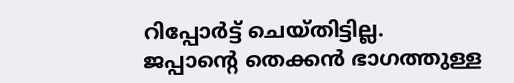റിപ്പോർട്ട് ചെയ്തിട്ടില്ല.
ജപ്പാന്റെ തെക്കൻ ഭാഗത്തുള്ള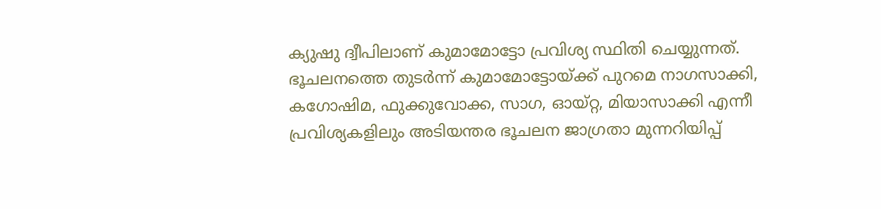ക്യുഷു ദ്വീപിലാണ് കുമാമോട്ടോ പ്രവിശ്യ സ്ഥിതി ചെയ്യുന്നത്. ഭൂചലനത്തെ തുടർന്ന് കുമാമോട്ടോയ്ക്ക് പുറമെ നാഗസാക്കി, കഗോഷിമ, ഫുക്കുവോക്ക, സാഗ, ഓയ്റ്റ, മിയാസാക്കി എന്നീ പ്രവിശ്യകളിലും അടിയന്തര ഭൂചലന ജാഗ്രതാ മുന്നറിയിപ്പ്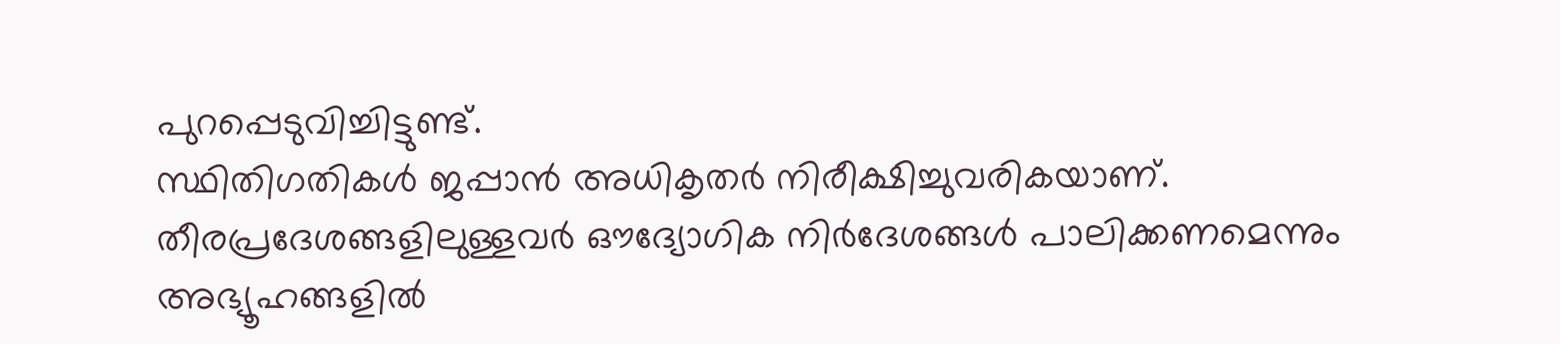പുറപ്പെടുവിച്ചിട്ടുണ്ട്.
സ്ഥിതിഗതികൾ ജപ്പാൻ അധികൃതർ നിരീക്ഷിച്ചുവരികയാണ്. തീരപ്രദേശങ്ങളിലുള്ളവർ ഔദ്യോഗിക നിർദേശങ്ങൾ പാലിക്കണമെന്നും അഭ്യൂഹങ്ങളിൽ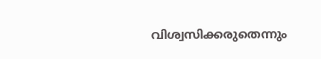വിശ്വസിക്കരുതെന്നും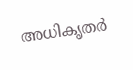അധികൃതർ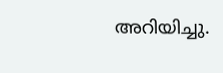അറിയിച്ചു.